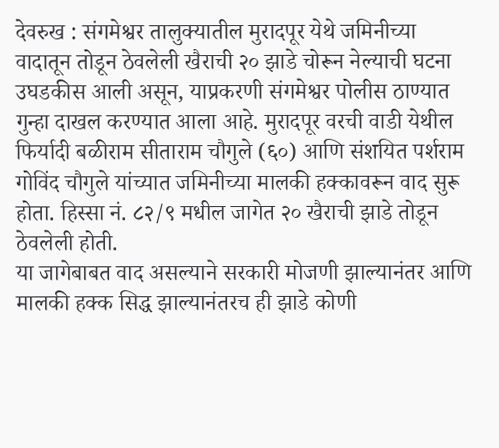देवरुख : संगमेश्वर तालुक्यातील मुरादपूर येथे जमिनीच्या वादातून तोडून ठेवलेली खैराची २० झाडे चोरून नेल्याची घटना उघडकीस आली असून, याप्रकरणी संगमेश्वर पोलीस ठाण्यात गुन्हा दाखल करण्यात आला आहे. मुरादपूर वरची वाडी येथील फिर्यादी बळीराम सीताराम चौगुले (६०) आणि संशयित पर्शराम गोविंद चौगुले यांच्यात जमिनीच्या मालकी हक्कावरून वाद सुरू होता. हिस्सा नं. ८२/९ मधील जागेत २० खैराची झाडे तोडून ठेवलेली होती.
या जागेबाबत वाद असल्याने सरकारी मोजणी झाल्यानंतर आणि मालकी हक्क सिद्ध झाल्यानंतरच ही झाडे कोणी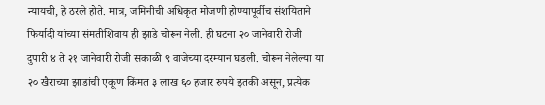न्यायची, हे ठरले होते. मात्र, जमिनीची अधिकृत मोजणी होण्यापूर्वीच संशयिताने फिर्यादी यांच्या संमतीशिवाय ही झाडे चोरून नेली. ही घटना २० जानेवारी रोजी दुपारी ४ ते २१ जानेवारी रोजी सकाळी ९ वाजेच्या दरम्यान घडली. चोरून नेलेल्या या २० खैराच्या झाडांची एकूण किंमत ३ लाख ६० हजार रुपये इतकी असून, प्रत्येक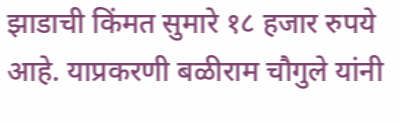झाडाची किंमत सुमारे १८ हजार रुपये आहे. याप्रकरणी बळीराम चौगुले यांनी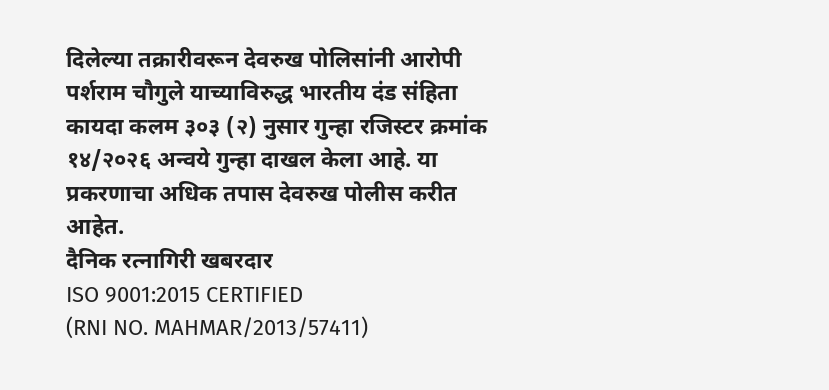दिलेल्या तक्रारीवरून देवरुख पोलिसांनी आरोपी पर्शराम चौगुले याच्याविरुद्ध भारतीय दंड संहिता कायदा कलम ३०३ (२) नुसार गुन्हा रजिस्टर क्रमांक १४/२०२६ अन्वये गुन्हा दाखल केला आहे. या प्रकरणाचा अधिक तपास देवरुख पोलीस करीत आहेत.
दैनिक रत्नागिरी खबरदार
ISO 9001:2015 CERTIFIED
(RNI NO. MAHMAR/2013/57411)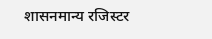शासनमान्य रजिस्टर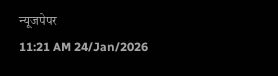न्यूजपेपर
11:21 AM 24/Jan/2026